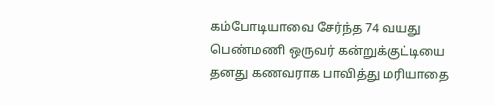கம்போடியாவை சேர்ந்த 74 வயது பெண்மணி ஒருவர் கன்றுக்குட்டியை தனது கணவராக பாவித்து மரியாதை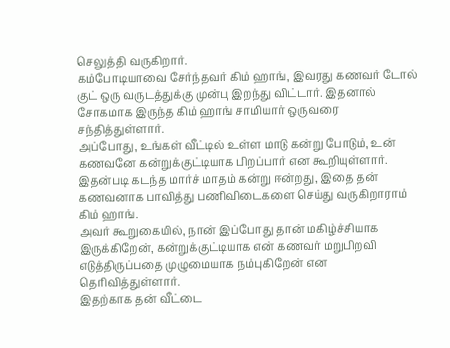செலுத்தி வருகிறார்.
கம்போடியாவை சேர்ந்தவர் கிம் ஹாங், இவரது கணவர் டோல் குட் ஒரு வருடத்துக்கு முன்பு இறந்து விட்டார். இதனால் சோகமாக இருந்த கிம் ஹாங் சாமியார் ஒருவரை சந்தித்துள்ளார்.
அப்போது, உங்கள் வீட்டில் உள்ள மாடு கன்று போடும், உன் கணவனே கன்றுக்குட்டியாக பிறப்பார் என கூறியுள்ளார்.
இதன்படி கடந்த மார்ச் மாதம் கன்று ஈன்றது, இதை தன் கணவனாக பாவித்து பணிவிடைகளை செய்து வருகிறாராம் கிம் ஹாங்.
அவர் கூறுகையில், நான் இப்போது தான் மகிழ்ச்சியாக இருக்கிறேன், கன்றுக்குட்டியாக என் கணவர் மறுபிறவி எடுத்திருப்பதை முழுமையாக நம்புகிறேன் என தெரிவித்துள்ளார்.
இதற்காக தன் வீட்டை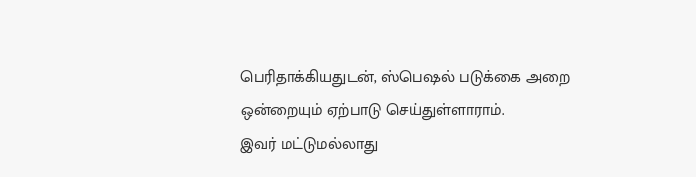பெரிதாக்கியதுடன், ஸ்பெஷல் படுக்கை அறை ஒன்றையும் ஏற்பாடு செய்துள்ளாராம்.
இவர் மட்டுமல்லாது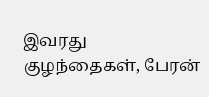இவரது குழந்தைகள், பேரன்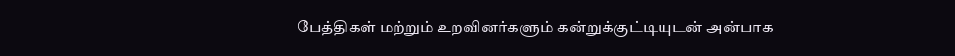பேத்திகள் மற்றும் உறவினர்களும் கன்றுக்குட்டியுடன் அன்பாக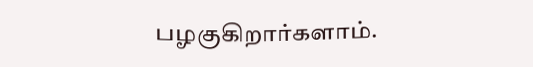பழகுகிறார்களாம்.